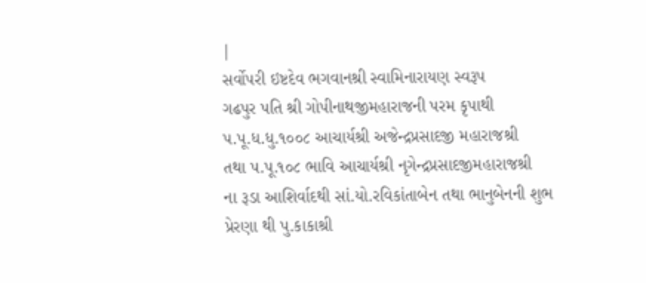|
સર્વોપરી ઇષ્ટદેવ ભગવાનશ્રી સ્વામિનારાયણ સ્વરૂપ
ગઢપુર પતિ શ્રી ગોપીનાથજીમહારાજની પરમ કૃપાથી
પ.પૂ.ધ.ધુ.૧૦૦૮ આચાર્યશ્રી અજેન્દ્રપ્રસાદજી મહારાજશ્રી
તથા પ.પૂ.૧૦૮ ભાવિ આચાર્યશ્રી નૃગેન્દ્રપ્રસાદજીમહારાજશ્રી
ના રૂડા આશિર્વાદથી સાં.યો.રવિકાંતાબેન તથા ભાનુબેનની શુભ
પ્રેરણા થી પુ.કાકાશ્રી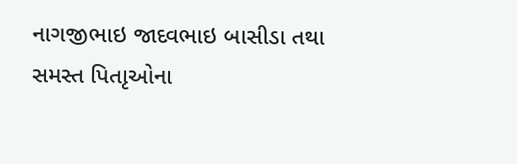નાગજીભાઇ જાદવભાઇ બાસીડા તથા
સમસ્ત પિતાૃઓના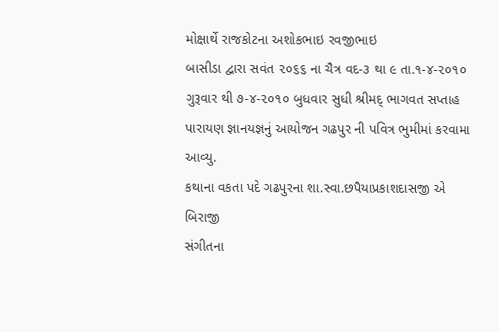મોક્ષાર્થે રાજકોટના અશોકભાઇ રવજીભાઇ
બાસીડા દ્વારા સવંત ૨૦૬૬ ના ચૈત્ર વદ-૩ થા ૯ તા.૧-૪-૨૦૧૦
ગુરૂવાર થી ૭-૪-૨૦૧૦ બુધવાર સુધી શ્રીમદ્ ભાગવત સપ્તાહ
પારાયણ જ્ઞાનયજ્ઞનું આયોજન ગઢપુર ની પવિત્ર ભુમીમાં કરવામા
આવ્યુ.
કથાના વકતા પદે ગઢપુરના શા.સ્વા.છપૈયાપ્રકાશદાસજી એ બિરાજી
સંગીતના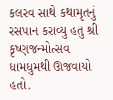કલરવ સાથે કથામૃતનું રસપાન કરાવ્યુ હતુ શ્રી
કૃષ્ણજન્મોત્સવ ધામધુમથી ઊજવાયો હતો.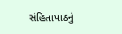સંહિતાપાઠનું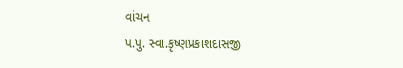વાંચન
પ.પુ. સ્વા.કૃષ્ણપ્રકાશદાસજી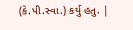(કે.પી.સ્વા.) કર્યુ હતુ. |